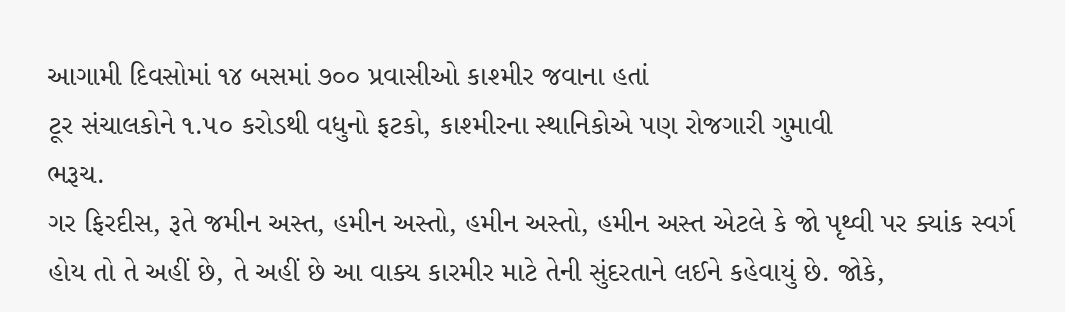આગામી દિવસોમાં ૧૪ બસમાં ૭૦૦ પ્રવાસીઓ કાશ્મીર જવાના હતાં
ટૂર સંચાલકોને ૧.૫૦ કરોડથી વધુનો ફટકો, કાશ્મીરના સ્થાનિકોએ પણ રોજગારી ગુમાવી
ભરૂચ.
ગર ફિરદીસ, રૂતે જમીન અસ્ત, હમીન અસ્તો, હમીન અસ્તો, હમીન અસ્ત એટલે કે જો પૃથ્વી પર ક્યાંક સ્વર્ગ હોય તો તે અહીં છે, તે અહીં છે આ વાક્ય કારમીર માટે તેની સુંદરતાને લઈને કહેવાયું છે. જોકે,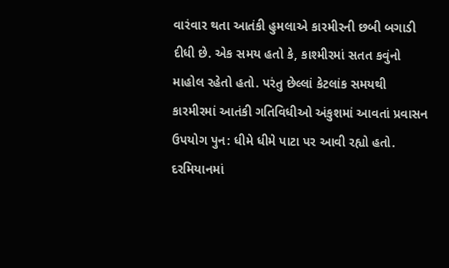વારંવાર થતા આતંકી હુમલાએ કારમીરની છબી બગાડી દીધી છે. એક સમય હતો કે, કાશ્મીરમાં સતત કવુંનો માહોલ રહેતો હતો. પરંતુ છેલ્લાં કેટલાંક સમયથી કારમીરમાં આતંકી ગતિવિધીઓ અંકુશમાં આવતાં પ્રવાસન ઉપયોગ પુન: ધીમે ધીમે પાટા પર આવી રહ્યો હતો.
દરમિયાનમાં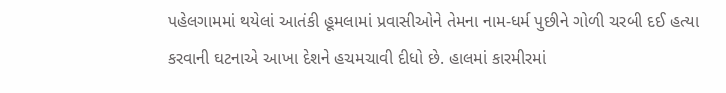પહેલગામમાં થયેલાં આતંકી હૂમલામાં પ્રવાસીઓને તેમના નામ-ધર્મ પુછીને ગોળી ચરબી દઈ હત્યા કરવાની ઘટનાએ આખા દેશને હચમચાવી દીધો છે. હાલમાં કારમીરમાં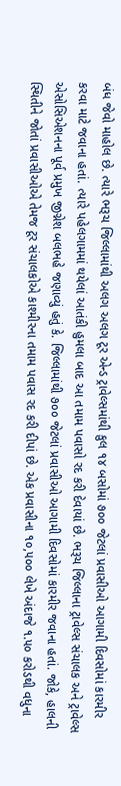બંધ જેવો માહોલ છે. ત્યારે ભરૂચ જિલ્લામાંથી અલગ અલગ ટૂર એન્ડ ટ્રાવેલ્સમાંથી કુલ ૧૪ બસોમાં ૭૦૦ જેટલાં પ્રવાસીઓ આગામી દિવસોમાં કારમીર કરવા માટે જવાના હતાં. ત્યારે પહેલગામમાં થયેલાં આતંકી હુમલા બાદ આ તમામ પવાસો રદ કરી દેવાયાં છે. ભરૂચ જિલ્લાના ટ્રાવેલ્સ સંચાલક અને ટ્રાવેલ્સ એસોસિએશનના પૂર્વ પ્રમુખ જીગ્નેશ બલભહે જણાવ્યું હતું કે. જિલ્લામાંથી ૭૦૦ જેટલાં પ્રવાસીઓ આગામી દિવસોમાં કારમીર જવાના હતાં. જોકે, હાલની સ્થિતીને જોતાં પ્રવાસીઓએ તેમજ ટૂર સંચાલકોએ કાશ્મીરના તમામ પવાસ રદ કરી દીપાં છે. એક પ્રવાસીના ૧૦,૫૦૦ લેખે અંદાજે ૧.૫૦ કરોડથી વધુના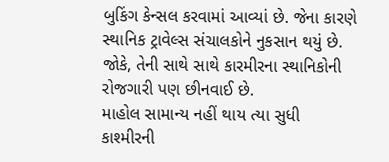બુકિંગ કેન્સલ કરવામાં આવ્યાં છે. જેના કારણે સ્થાનિક ટ્રાવેલ્સ સંચાલકોને નુકસાન થયું છે. જોકે, તેની સાથે સાથે કારમીરના સ્થાનિકોની રોજગારી પણ છીનવાઈ છે.
માહોલ સામાન્ય નહીં થાય ત્યા સુધી કાશ્મીરની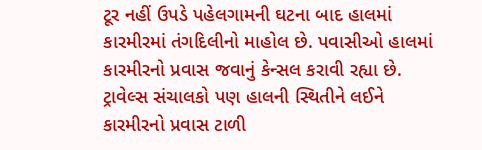ટૂર નહીં ઉપડે પહેલગામની ઘટના બાદ હાલમાં કારમીરમાં તંગદિલીનો માહોલ છે. પવાસીઓ હાલમાં કારમીરનો પ્રવાસ જવાનું કેન્સલ કરાવી રહ્યા છે. ટ્રાવેલ્સ સંચાલકો પણ હાલની સ્થિતીને લઈને કારમીરનો પ્રવાસ ટાળી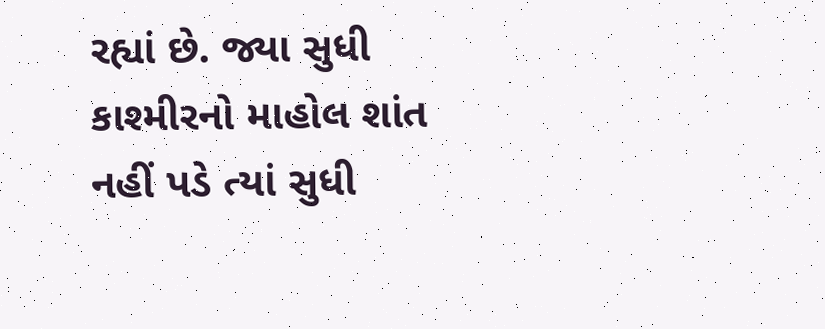રહ્યાં છે. જ્યા સુધી કાશ્મીરનો માહોલ શાંત નહીં પડે ત્યાં સુધી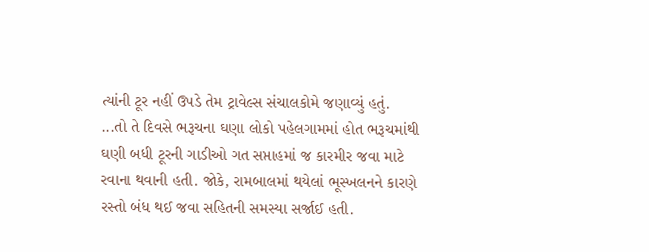ત્યાંની ટૂર નહીં ઉપડે તેમ ટ્રાવેલ્સ સંચાલકોમે જણાવ્યું હતું.
...તો તે દિવસે ભરૂચના ઘણા લોકો પહેલગામમાં હોત ભરૂચમાંથી ઘણી બધી ટૂરની ગાડીઓ ગત સપ્તાહમાં જ કારમીર જવા માટે રવાના થવાની હતી. જોકે, રામબાલમાં થયેલાં ભૂસ્ખલનને કારણે રસ્તો બંધ થઈ જવા સહિતની સમસ્યા સર્જાઈ હતી.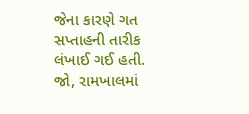જેના કારણે ગત સપ્તાહની તારીક લંખાઈ ગઈ હતી. જો, રામખાલમાં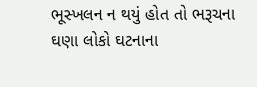ભૂસ્ખલન ન થયું હોત તો ભરૂચના ઘણા લોકો ઘટનાના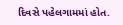દિવસે પહેલગામમાં હોત.